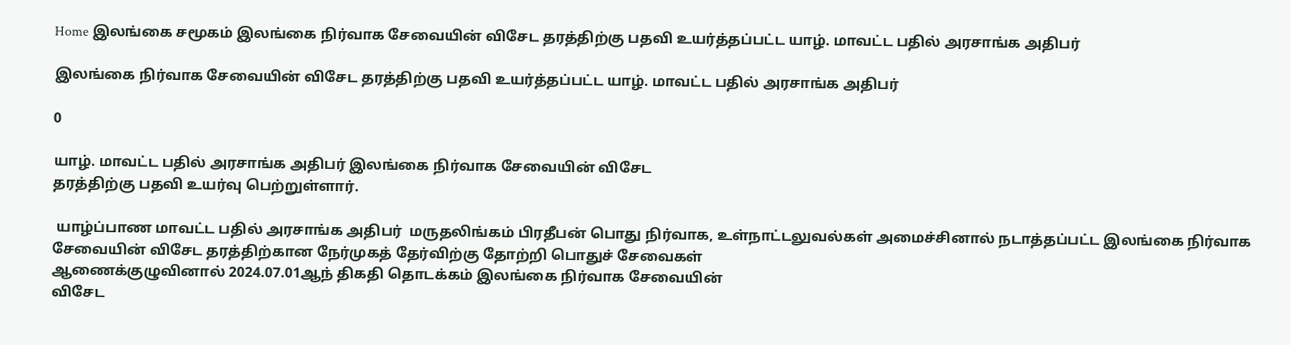Home இலங்கை சமூகம் இலங்கை நிர்வாக சேவையின் விசேட தரத்திற்கு பதவி உயர்த்தப்பட்ட யாழ். மாவட்ட பதில் அரசாங்க அதிபர்

இலங்கை நிர்வாக சேவையின் விசேட தரத்திற்கு பதவி உயர்த்தப்பட்ட யாழ். மாவட்ட பதில் அரசாங்க அதிபர்

0

யாழ். மாவட்ட பதில் அரசாங்க அதிபர் இலங்கை நிர்வாக சேவையின் விசேட
தரத்திற்கு பதவி உயர்வு பெற்றுள்ளார்.

 யாழ்ப்பாண மாவட்ட பதில் அரசாங்க அதிபர்  மருதலிங்கம் பிரதீபன் பொது நிர்வாக, உள்நாட்டலுவல்கள் அமைச்சினால் நடாத்தப்பட்ட இலங்கை நிர்வாக
சேவையின் விசேட தரத்திற்கான நேர்முகத் தேர்விற்கு தோற்றி பொதுச் சேவைகள்
ஆணைக்குழுவினால் 2024.07.01ஆந் திகதி தொடக்கம் இலங்கை நிர்வாக சேவையின்
விசேட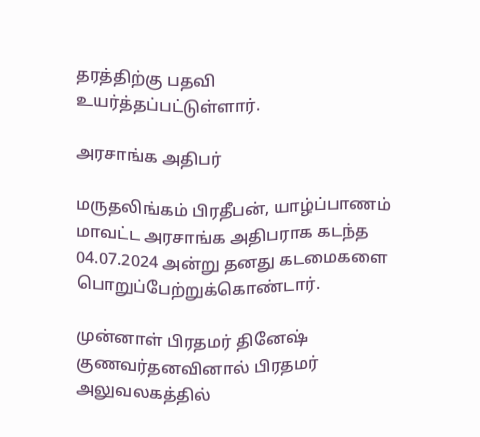தரத்திற்கு பதவி உயர்த்தப்பட்டுள்ளார்.

அரசாங்க அதிபர்

மருதலிங்கம் பிரதீபன், யாழ்ப்பாணம் மாவட்ட அரசாங்க அதிபராக கடந்த 04.07.2024 அன்று தனது கடமைகளை  பொறுப்பேற்றுக்கொண்டார்.

முன்னாள் பிரதமர் தினேஷ் குணவர்தனவினால் பிரதமர் அலுவலகத்தில்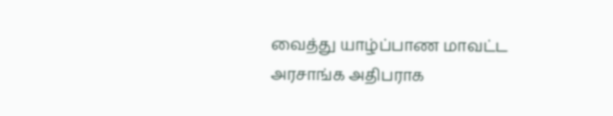வைத்து யாழ்ப்பாண மாவட்ட அரசாங்க அதிபராக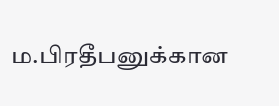ம.பிரதீபனுக்கான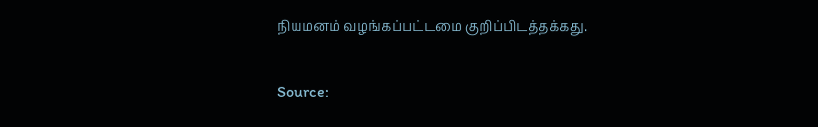நியமனம் வழங்கப்பட்டமை குறிப்பிடத்தக்கது.

Source: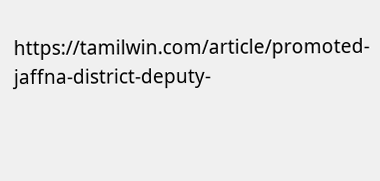https://tamilwin.com/article/promoted-jaffna-district-deputy-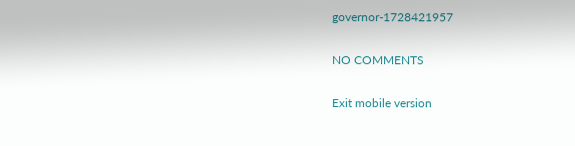governor-1728421957

NO COMMENTS

Exit mobile version